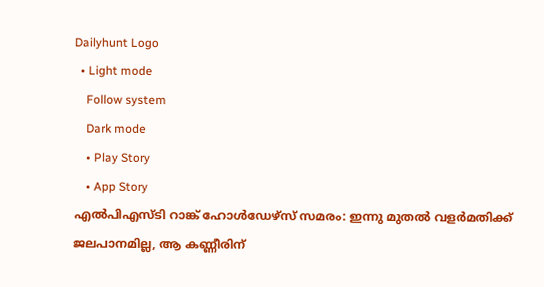Dailyhunt Logo
  • Light mode
    Follow system
    Dark mode
    • Play Story
    • App Story
എല്‍പിഎസ്ടി റാങ്ക് ഹോള്‍ഡേഴ്‌സ് സമരം: ഇന്നു മുതല്‍ വളര്‍മതിക്ക് ജലപാനമില്ല, ആ കണ്ണീരിന്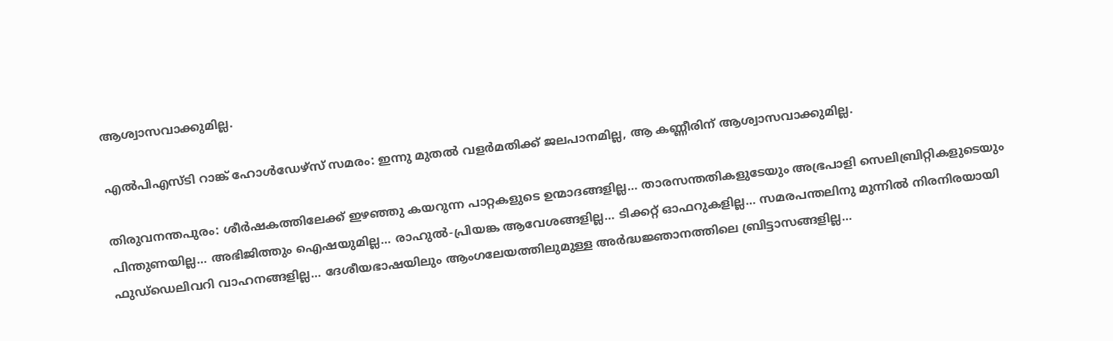ആശ്വാസവാക്കുമില്ല.

എല്‍പിഎസ്ടി റാങ്ക് ഹോള്‍ഡേഴ്‌സ് സമരം: ഇന്നു മുതല്‍ വളര്‍മതിക്ക് ജലപാനമില്ല, ആ കണ്ണീരിന് ആശ്വാസവാക്കുമില്ല.

തിരുവനന്തപുരം: ശീര്‍ഷകത്തിലേക്ക് ഇഴഞ്ഞു കയറുന്ന പാറ്റകളുടെ ഉന്മാദങ്ങളില്ല… താരസന്തതികളുടേയും അഭ്രപാളി സെലിബ്രിറ്റികളുടെയും പിന്തുണയില്ല… അഭിജിത്തും ഐഷയുമില്ല… രാഹുല്‍-പ്രിയങ്ക ആവേശങ്ങളില്ല… ടിക്കറ്റ് ഓഫറുകളില്ല… സമരപന്തലിനു മുന്നില്‍ നിരനിരയായി ഫുഡ്‌ഡെലിവറി വാഹനങ്ങളില്ല… ദേശീയഭാഷയിലും ആംഗലേയത്തിലുമുള്ള അര്‍ദ്ധജ്ഞാനത്തിലെ ബ്രിട്ടാസങ്ങളില്ല…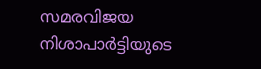സമരവിജയ നിശാപാര്‍ട്ടിയുടെ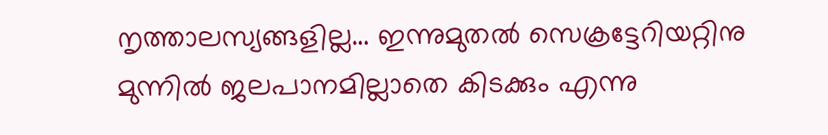നൃത്താലസ്യങ്ങളില്ല… ഇന്നുമുതല്‍ സെക്രട്ടേറിയറ്റിനു മുന്നില്‍ ജലപാനമില്ലാതെ കിടക്കും എന്നു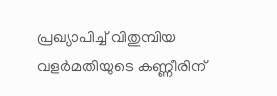പ്രഖ്യാപിച്ച്‌ വിതുമ്പിയ വളര്‍മതിയുടെ കണ്ണീരിന്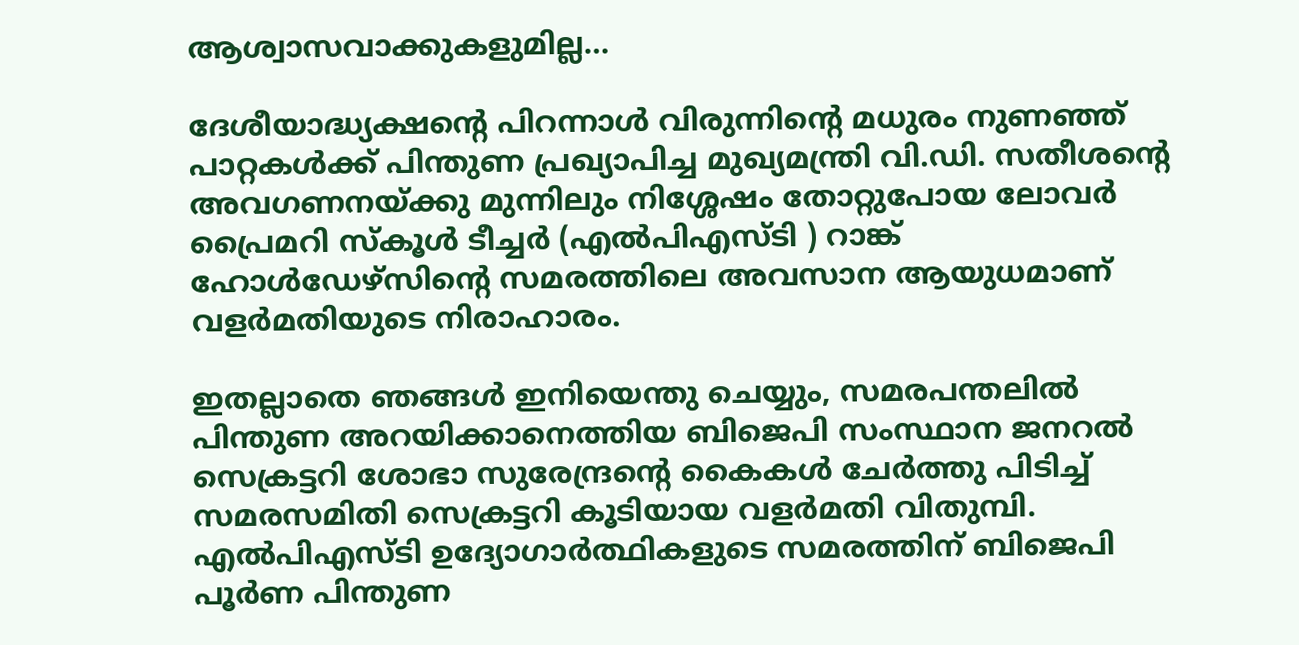ആശ്വാസവാക്കുകളുമില്ല…

ദേശീയാദ്ധ്യക്ഷന്റെ പിറന്നാള്‍ വിരുന്നിന്റെ മധുരം നുണഞ്ഞ് പാറ്റകള്‍ക്ക് പിന്തുണ പ്രഖ്യാപിച്ച മുഖ്യമന്ത്രി വി.ഡി. സതീശന്റെ അവഗണനയ്‌ക്കു മുന്നിലും നിശ്ശേഷം തോറ്റുപോയ ലോവര്‍ പ്രൈമറി സ്‌കൂള്‍ ടീച്ചര്‍ (എല്‍പിഎസ്ടി ) റാങ്ക് ഹോള്‍ഡേഴ്‌സിന്റെ സമരത്തിലെ അവസാന ആയുധമാണ് വളര്‍മതിയുടെ നിരാഹാരം.

ഇതല്ലാതെ ഞങ്ങള്‍ ഇനിയെന്തു ചെയ്യും, സമരപന്തലില്‍ പിന്തുണ അറയിക്കാനെത്തിയ ബിജെപി സംസ്ഥാന ജനറല്‍ സെക്രട്ടറി ശോഭാ സുരേന്ദ്രന്റെ കൈകള്‍ ചേര്‍ത്തു പിടിച്ച്‌ സമരസമിതി സെക്രട്ടറി കൂടിയായ വളര്‍മതി വിതുമ്പി. എല്‍പിഎസ്ടി ഉദ്യോഗാര്‍ത്ഥികളുടെ സമരത്തിന് ബിജെപി പൂര്‍ണ പിന്തുണ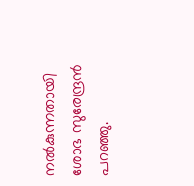നല്‍കുന്നതായി ശോഭ സുരേന്ദ്രന്‍ പറഞ്ഞു.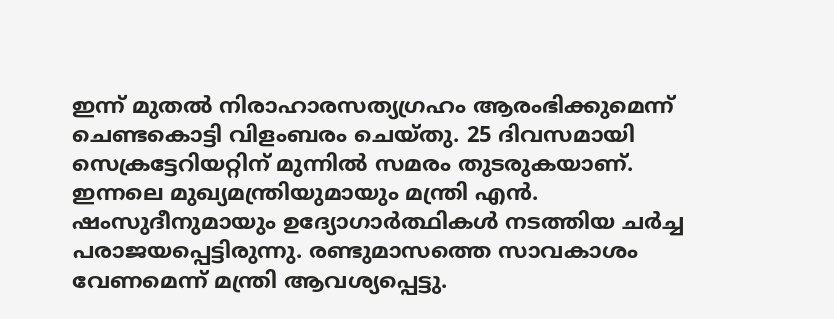ഇന്ന് മുതല്‍ നിരാഹാരസത്യഗ്രഹം ആരംഭിക്കുമെന്ന് ചെണ്ടകൊട്ടി വിളംബരം ചെയ്തു. 25 ദിവസമായി സെക്രട്ടേറിയറ്റിന് മുന്നില്‍ സമരം തുടരുകയാണ്. ഇന്നലെ മുഖ്യമന്ത്രിയുമായും മന്ത്രി എന്‍. ഷംസുദീനുമായും ഉദ്യോഗാര്‍ത്ഥികള്‍ നടത്തിയ ചര്‍ച്ച പരാജയപ്പെട്ടിരുന്നു. രണ്ടുമാസത്തെ സാവകാശം വേണമെന്ന് മന്ത്രി ആവശ്യപ്പെട്ടു.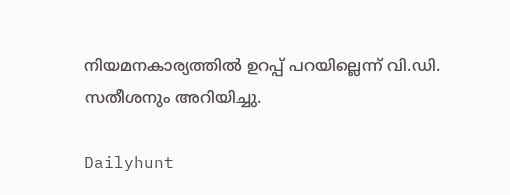നിയമനകാര്യത്തില്‍ ഉറപ്പ് പറയില്ലെന്ന് വി.ഡി. സതീശനും അറിയിച്ചു.

Dailyhunt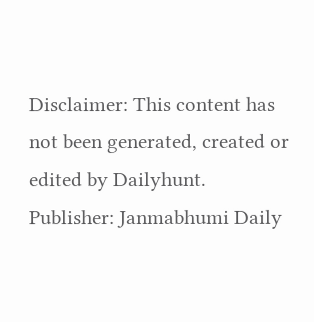Disclaimer: This content has not been generated, created or edited by Dailyhunt. Publisher: Janmabhumi Daily